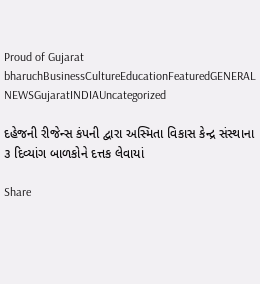Proud of Gujarat
bharuchBusinessCultureEducationFeaturedGENERAL NEWSGujaratINDIAUncategorized

દહેજની રીજેન્સ કંપની દ્વારા અસ્મિતા વિકાસ કેન્દ્ર સંસ્થાના ૩ દિવ્યાંગ બાળકોને દત્તક લેવાયાં

Share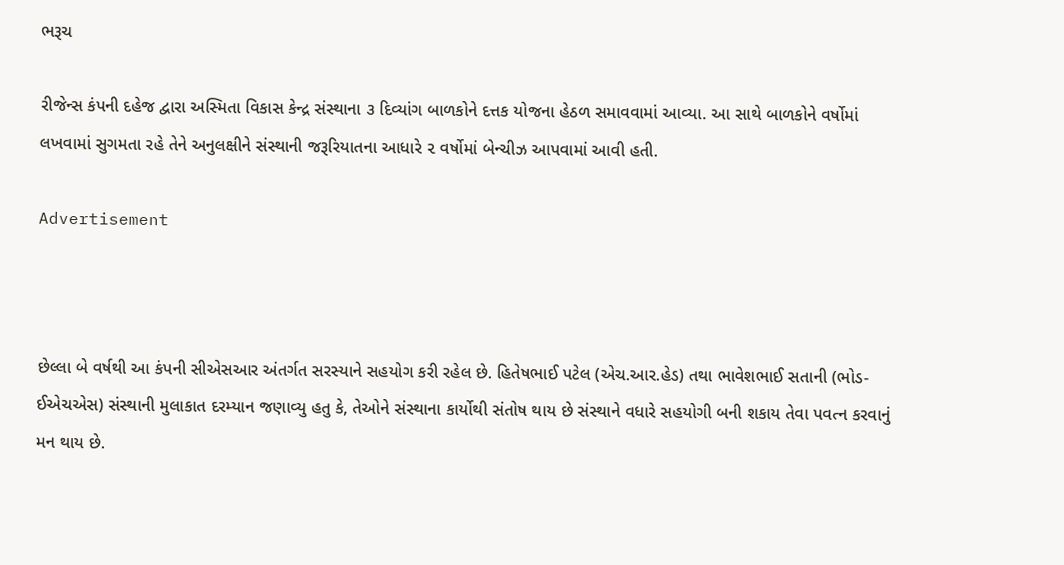ભરૂચ

રીજેન્સ કંપની દહેજ દ્વારા અસ્મિતા વિકાસ કેન્દ્ર સંસ્થાના ૩ દિવ્યાંગ બાળકોને દત્તક યોજના હેઠળ સમાવવામાં આવ્યા. આ સાથે બાળકોને વર્ષોમાં લખવામાં સુગમતા રહે તેને અનુલક્ષીને સંસ્થાની જરૂરિયાતના આધારે ૨ વર્ષોમાં બેન્ચીઝ આપવામાં આવી હતી.

Advertisement



છેલ્લા બે વર્ષથી આ કંપની સીએસઆર અંતર્ગત સરસ્યાને સહયોગ કરી રહેલ છે. હિતેષભાઈ પટેલ (એચ.આર.હેડ) તથા ભાવેશભાઈ સતાની (ભોડ-ઈએચએસ) સંસ્થાની મુલાકાત દરમ્યાન જણાવ્યુ હતુ કે, તેઓને સંસ્થાના કાર્યોથી સંતોષ થાય છે સંસ્થાને વધારે સહયોગી બની શકાય તેવા પવત્ન કરવાનું મન થાય છે.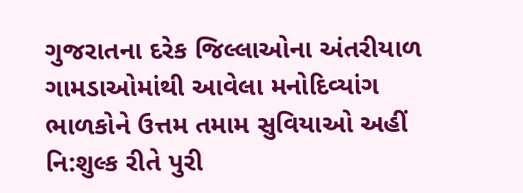ગુજરાતના દરેક જિલ્લાઓના અંતરીયાળ ગામડાઓમાંથી આવેલા મનોદિવ્યાંગ ભાળકોને ઉત્તમ તમામ સુવિયાઓ અહીં નિ:શુલ્ક રીતે પુરી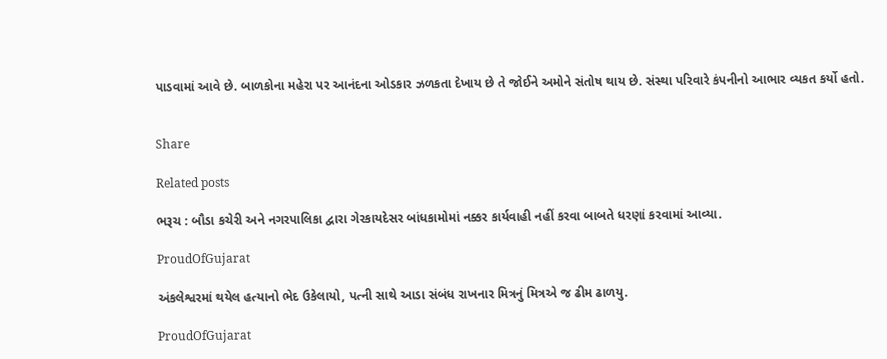પાડવામાં આવે છે. બાળકોના મહેરા પર આનંદના ઓડકાર ઝળકતા દેખાય છે તે જોઈને અમોને સંતોષ થાય છે. સંસ્થા પરિવારે કંપનીનો આભાર વ્યકત કર્યો હતો.


Share

Related posts

ભરૂચ : બૌડા કચેરી અને નગરપાલિકા દ્વારા ગેરકાયદેસર બાંધકામોમાં નક્કર કાર્યવાહી નહીં કરવા બાબતે ધરણાં કરવામાં આવ્યા.

ProudOfGujarat

અંકલેશ્વરમાં થયેલ હત્યાનો ભેદ ઉકેલાયો, પત્ની સાથે આડા સંબંધ રાખનાર મિત્રનું મિત્રએ જ ઢીમ ઢાળયુ.

ProudOfGujarat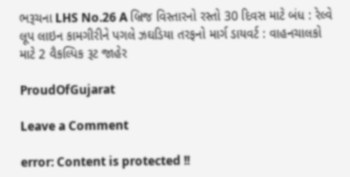ભરૂચના LHS No.26 A બ્રિજ વિસ્તારનો રસ્તો 30 દિવસ માટે બંધ : રેલ્વે લૂપ લાઇન કામગીરીને પગલે ઝઘડિયા તરફનો માર્ગ ડાયવર્ટ : વાહનચાલકો માટે 2 વૈકલ્પિક રૂટ જાહેર

ProudOfGujarat

Leave a Comment

error: Content is protected !!